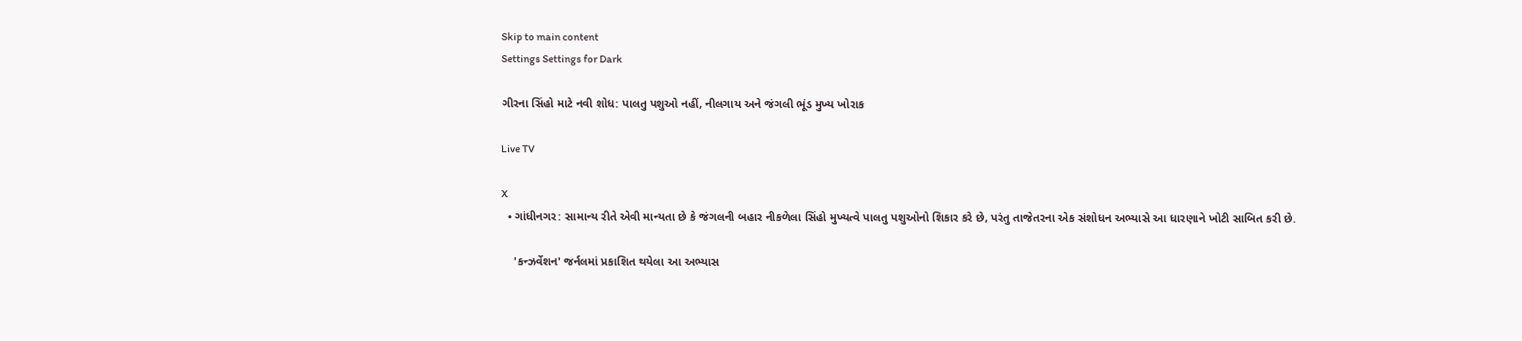Skip to main content
Settings Settings for Dark

ગીરના સિંહો માટે નવી શોધ: પાલતુ પશુઓ નહીં, નીલગાય અને જંગલી ભૂંડ મુખ્ય ખોરાક

Live TV

X
  • ગાંધીનગર: સામાન્ય રીતે એવી માન્યતા છે કે જંગલની બહાર નીકળેલા સિંહો મુખ્યત્વે પાલતુ પશુઓનો શિકાર કરે છે, પરંતુ તાજેતરના એક સંશોધન અભ્યાસે આ ધારણાને ખોટી સાબિત કરી છે.

    'કન્ઝર્વેશન' જર્નલમાં પ્રકાશિત થયેલા આ અભ્યાસ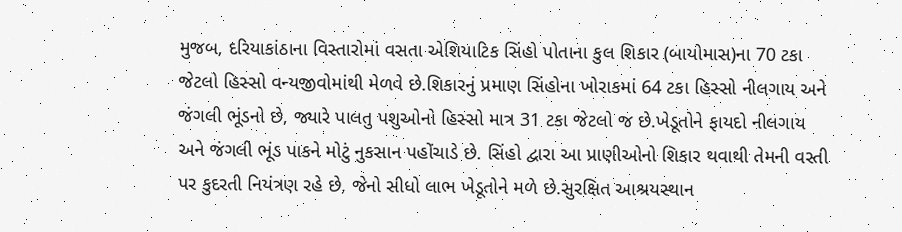મુજબ, દરિયાકાંઠાના વિસ્તારોમાં વસતા એશિયાટિક સિંહો પોતાના કુલ શિકાર (બાયોમાસ)ના 70 ટકા જેટલો હિસ્સો વન્યજીવોમાંથી મેળવે છે.શિકારનું પ્રમાણ સિંહોના ખોરાકમાં 64 ટકા હિસ્સો નીલગાય અને જંગલી ભૂંડનો છે, જ્યારે પાલતુ પશુઓનો હિસ્સો માત્ર 31 ટકા જેટલો જ છે.ખેડૂતોને ફાયદો નીલગાય અને જંગલી ભૂંડ પાકને મોટું નુકસાન પહોંચાડે છે. સિંહો દ્વારા આ પ્રાણીઓનો શિકાર થવાથી તેમની વસ્તી પર કુદરતી નિયંત્રણ રહે છે, જેનો સીધો લાભ ખેડૂતોને મળે છે.સુરક્ષિત આશ્રયસ્થાન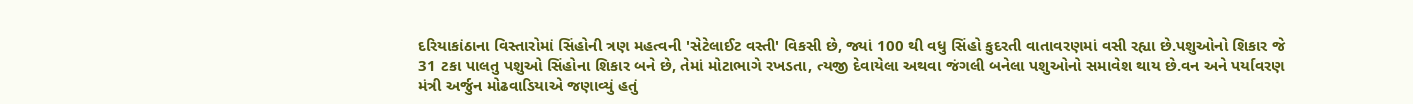દરિયાકાંઠાના વિસ્તારોમાં સિંહોની ત્રણ મહત્વની 'સેટેલાઈટ વસ્તી' વિકસી છે, જ્યાં 100 થી વધુ સિંહો કુદરતી વાતાવરણમાં વસી રહ્યા છે.પશુઓનો શિકાર જે 31 ટકા પાલતુ પશુઓ સિંહોના શિકાર બને છે, તેમાં મોટાભાગે રખડતા, ત્યજી દેવાયેલા અથવા જંગલી બનેલા પશુઓનો સમાવેશ થાય છે.વન અને પર્યાવરણ મંત્રી અર્જુન મોઢવાડિયાએ જણાવ્યું હતું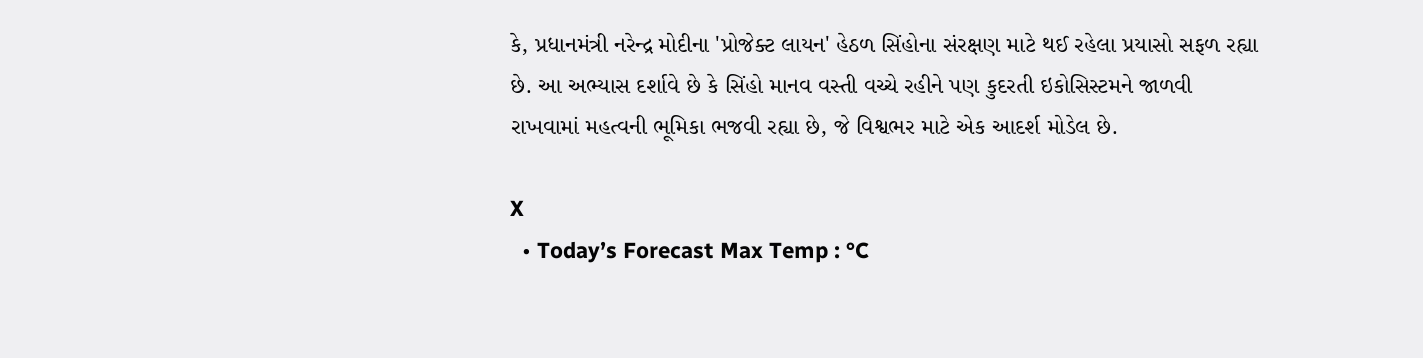કે, પ્રધાનમંત્રી નરેન્દ્ર મોદીના 'પ્રોજેક્ટ લાયન' હેઠળ સિંહોના સંરક્ષણ માટે થઈ રહેલા પ્રયાસો સફળ રહ્યા છે. આ અભ્યાસ દર્શાવે છે કે સિંહો માનવ વસ્તી વચ્ચે રહીને પણ કુદરતી ઇકોસિસ્ટમને જાળવી રાખવામાં મહત્વની ભૂમિકા ભજવી રહ્યા છે, જે વિશ્વભર માટે એક આદર્શ મોડેલ છે.

X
  • Today’s Forecast Max Temp : °C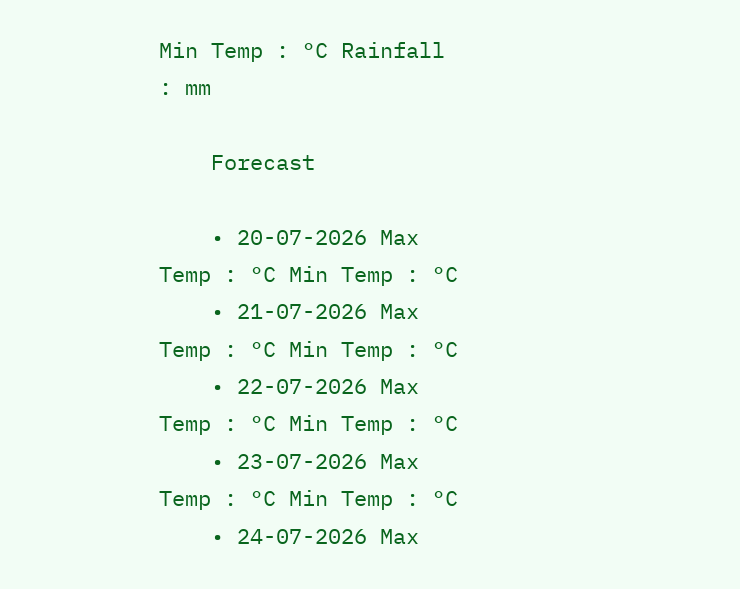Min Temp : °C Rainfall : mm

    Forecast

    • 20-07-2026 Max Temp : °C Min Temp : °C
    • 21-07-2026 Max Temp : °C Min Temp : °C
    • 22-07-2026 Max Temp : °C Min Temp : °C
    • 23-07-2026 Max Temp : °C Min Temp : °C
    • 24-07-2026 Max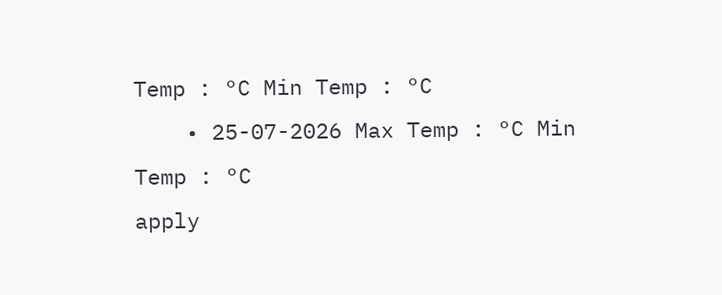Temp : °C Min Temp : °C
    • 25-07-2026 Max Temp : °C Min Temp : °C
apply